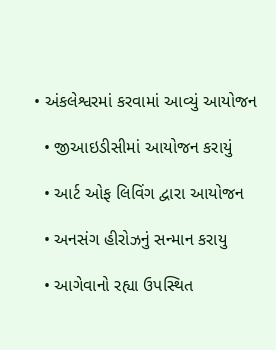• અંકલેશ્વરમાં કરવામાં આવ્યું આયોજન

  • જીઆઇડીસીમાં આયોજન કરાયું

  • આર્ટ ઓફ લિવિંગ દ્વારા આયોજન

  • અનસંગ હીરોઝનું સન્માન કરાયુ

  • આગેવાનો રહ્યા ઉપસ્થિત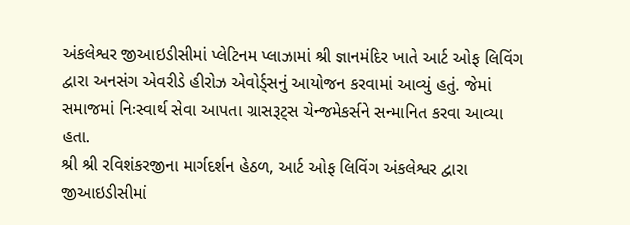અંકલેશ્વર જીઆઇડીસીમાં પ્લેટિનમ પ્લાઝામાં શ્રી જ્ઞાનમંદિર ખાતે આર્ટ ઓફ લિવિંગ દ્વારા અનસંગ એવરીડે હીરોઝ એવોર્ડ્સનું આયોજન કરવામાં આવ્યું હતું. જેમાં સમાજમાં નિઃસ્વાર્થ સેવા આપતા ગ્રાસરૂટ્સ ચેન્જમેકર્સને સન્માનિત કરવા આવ્યા હતા.
શ્રી શ્રી રવિશંકરજીના માર્ગદર્શન હેઠળ, આર્ટ ઓફ લિવિંગ અંકલેશ્વર દ્વારા જીઆઇડીસીમાં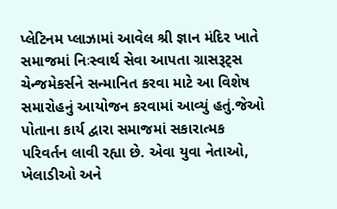પ્લેટિનમ પ્લાઝામાં આવેલ શ્રી જ્ઞાન મંદિર ખાતે સમાજમાં નિઃસ્વાર્થ સેવા આપતા ગ્રાસરૂટ્સ ચેન્જમેકર્સને સન્માનિત કરવા માટે આ વિશેષ સમારોહનું આયોજન કરવામાં આવ્યું હતું.જેઓ પોતાના કાર્ય દ્વારા સમાજમાં સકારાત્મક પરિવર્તન લાવી રહ્યા છે. એવા યુવા નેતાઓ, ખેલાડીઓ અને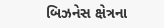બિઝનેસ ક્ષેત્રના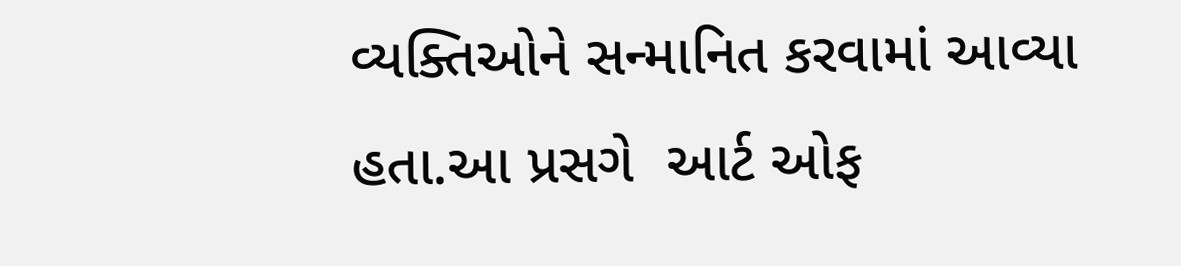વ્યક્તિઓને સન્માનિત કરવામાં આવ્યા હતા.આ પ્રસગે  આર્ટ ઓફ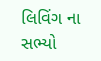લિવિંગ ના સભ્યો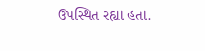ઉપસ્થિત રહ્યા હતા.